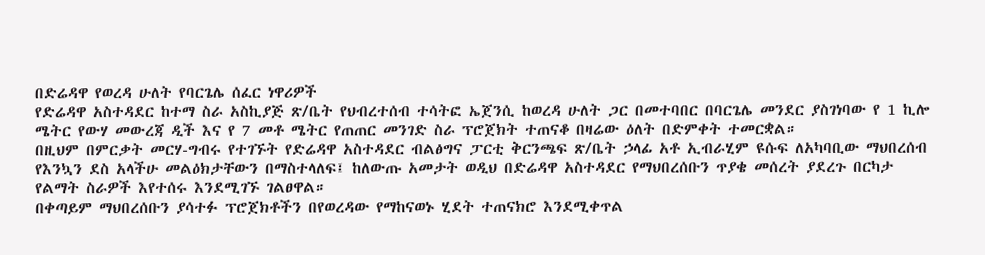በድሬዳዋ የወረዳ ሁለት የባርጌሌ ሰፈር ነዋሪዎች
የድሬዳዋ አስተዳደር ከተማ ስራ አስኪያጅ ጽ/ቤት የህብረተሰብ ተሳትፎ ኤጀንሲ ከወረዳ ሁለት ጋር በመተባበር በባርጌሌ መንደር ያስገነባው የ 1 ኪሎ ሜትር የውሃ መውረጃ ዲች እና የ 7 መቶ ሜትር የጠጠር መንገድ ስራ ፕሮጀክት ተጠናቆ በዛሬው ዕለት በድምቀት ተመርቋል።
በዚህም በምርቃት መርሃ-ግብሩ የተገኙት የድሬዳዋ አስተዳደር ብልፅግና ፓርቲ ቅርንጫፍ ጽ/ቤት ኃላፊ አቶ ኢብራሂም ዩሱፍ ለአካባቢው ማህበረሰብ የእንኳን ደስ አላችሁ መልዕክታቸውን በማስተላለፍ፤ ከለውጡ አመታት ወዲህ በድሬዳዋ አስተዳደር የማህበረሰቡን ጥያቄ መሰረት ያደረጉ በርካታ የልማት ስራዎች እየተሰሩ እንደሚገኙ ገልፀዋል።
በቀጣይም ማህበረሰቡን ያሳተፉ ፕሮጀክቶችን በየወረዳው የማከናወኑ ሂደት ተጠናክሮ እንደሚቀጥል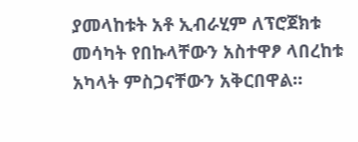ያመላከቱት አቶ ኢብራሂም ለፕሮጀክቱ መሳካት የበኩላቸውን አስተዋፆ ላበረከቱ አካላት ምስጋናቸውን አቅርበዋል።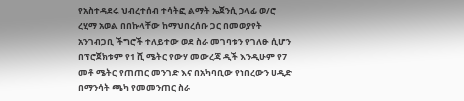የአስተዳደሩ ህብረተሰብ ተሳትፎ ልማት ኤጀንሲ ኃላፊ ወ/ሮ ረሂማ አወል በበኩላቸው ከማህበረሰቡ ጋር በመወያየት አንገብጋቢ ችግሮች ተለይተው ወደ ስራ መገባቱን የገለፁ ሲሆን በፕሮጀክቱም የ1 ሺ ሜትር የውሃ መውረጃ ዲች እንዲሁም የ7 መቶ ሜትር የጠጠር መንገድ እና በአካባቢው የነበረውን ሀዲድ በማንሳት ጫካ የመመንጠር ስራ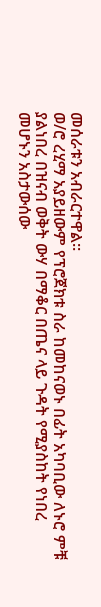መሰራቱን አብራርተዋል።
ወ/ሮ ረሂማ አያይዘውም የፕሮጀክቱ ስራ ከመከናወኑ በፊት አካባቢው ለኑሮ ምቹ ያልነበረ በዝናብ ወቅት ውሃ በማቆር በጤና ላይ ጉዳት የሚያስከት የነበረ መሆኑን አስታውሰው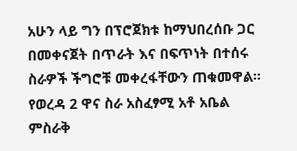አሁን ላይ ግን በፕሮጀክቱ ከማህበረሰቡ ጋር በመቀናጀት በጥራት እና በፍጥነት በተሰሩ ስራዎች ችግሮቹ መቀረፋቸውን ጠቁመዋል።
የወረዳ 2 ዋና ስራ አስፈፃሚ አቶ አቤል ምስራቅ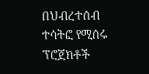በህብረተሰብ ተሳትፎ የሚሰሩ ፕሮጀክቶች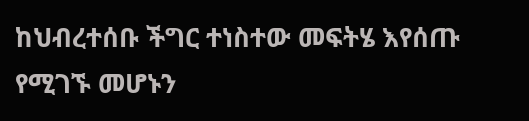ከህብረተሰቡ ችግር ተነስተው መፍትሄ እየሰጡ የሚገኙ መሆኑን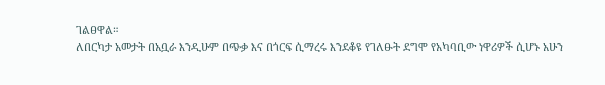ገልፀዋል።
ለበርካታ አመታት በአቧራ እንዲሁም በጭቃ እና በጎርፍ ሲማረሩ እንደቆዩ የገለፁት ደግሞ የአካባቢው ነዋሪዎች ሲሆኑ አሁን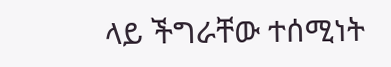ላይ ችግራቸው ተሰሚነት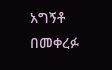አግኝቶ በመቀረፉ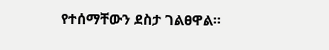የተሰማቸውን ደስታ ገልፀዋል።